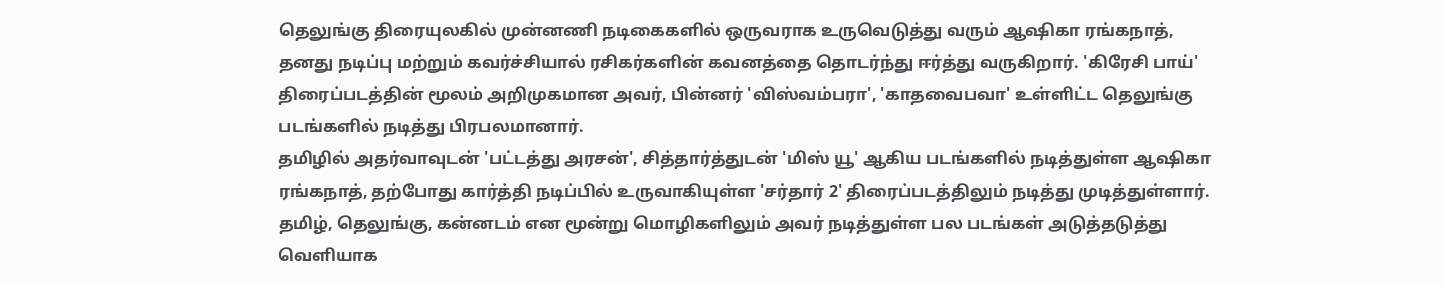தெலுங்கு திரையுலகில் முன்னணி நடிகைகளில் ஒருவராக உருவெடுத்து வரும் ஆஷிகா ரங்கநாத், தனது நடிப்பு மற்றும் கவர்ச்சியால் ரசிகர்களின் கவனத்தை தொடர்ந்து ஈர்த்து வருகிறார். 'கிரேசி பாய்' திரைப்படத்தின் மூலம் அறிமுகமான அவர், பின்னர் 'விஸ்வம்பரா', 'காதவைபவா' உள்ளிட்ட தெலுங்கு படங்களில் நடித்து பிரபலமானார்.
தமிழில் அதர்வாவுடன் 'பட்டத்து அரசன்', சித்தார்த்துடன் 'மிஸ் யூ' ஆகிய படங்களில் நடித்துள்ள ஆஷிகா ரங்கநாத், தற்போது கார்த்தி நடிப்பில் உருவாகியுள்ள 'சர்தார் 2' திரைப்படத்திலும் நடித்து முடித்துள்ளார். தமிழ், தெலுங்கு, கன்னடம் என மூன்று மொழிகளிலும் அவர் நடித்துள்ள பல படங்கள் அடுத்தடுத்து வெளியாக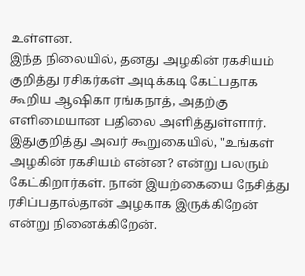உள்ளன.
இந்த நிலையில், தனது அழகின் ரகசியம் குறித்து ரசிகர்கள் அடிக்கடி கேட்பதாக கூறிய ஆஷிகா ரங்கநாத், அதற்கு எளிமையான பதிலை அளித்துள்ளார்.
இதுகுறித்து அவர் கூறுகையில், "உங்கள் அழகின் ரகசியம் என்ன? என்று பலரும் கேட்கிறார்கள். நான் இயற்கையை நேசித்து ரசிப்பதால்தான் அழகாக இருக்கிறேன் என்று நினைக்கிறேன்.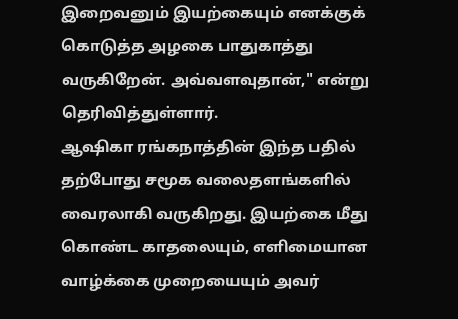இறைவனும் இயற்கையும் எனக்குக் கொடுத்த அழகை பாதுகாத்து வருகிறேன். அவ்வளவுதான்," என்று தெரிவித்துள்ளார்.
ஆஷிகா ரங்கநாத்தின் இந்த பதில் தற்போது சமூக வலைதளங்களில் வைரலாகி வருகிறது. இயற்கை மீது கொண்ட காதலையும், எளிமையான வாழ்க்கை முறையையும் அவர்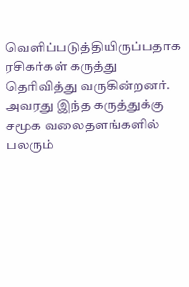வெளிப்படுத்தியிருப்பதாக ரசிகர்கள் கருத்து தெரிவித்து வருகின்றனர். அவரது இந்த கருத்துக்கு சமூக வலைதளங்களில் பலரும்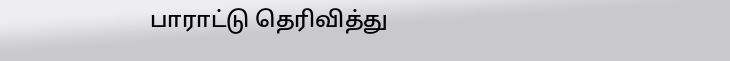பாராட்டு தெரிவித்து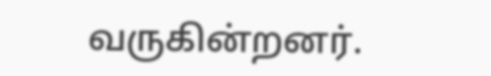வருகின்றனர்.